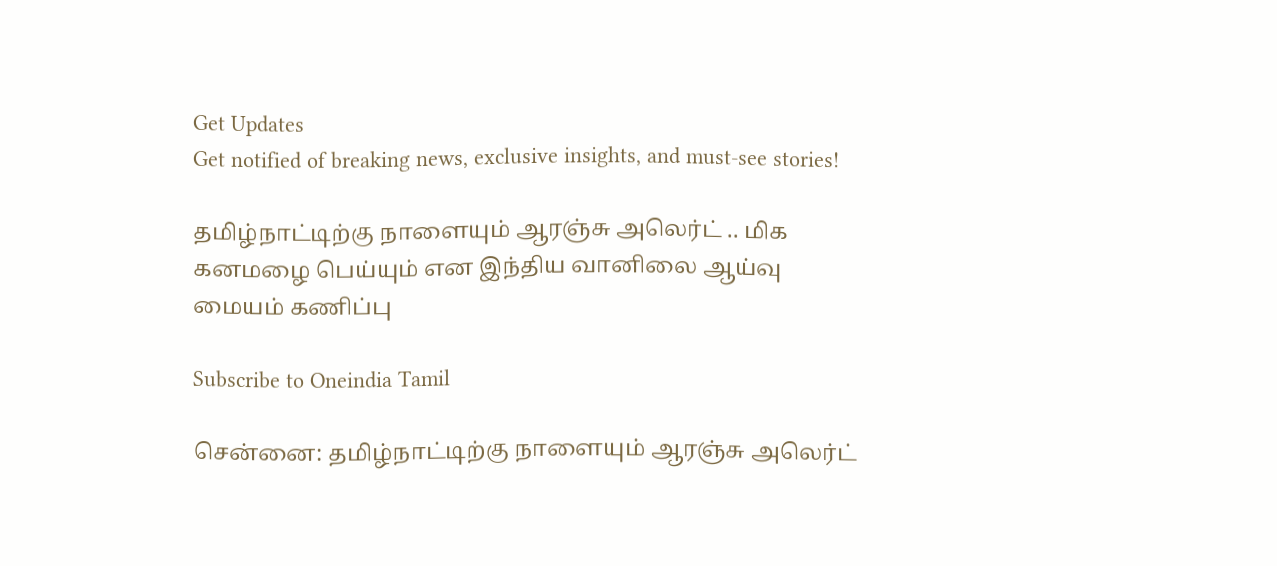Get Updates
Get notified of breaking news, exclusive insights, and must-see stories!

தமிழ்நாட்டிற்கு நாளையும் ஆரஞ்சு அலெர்ட் .. மிக கனமழை பெய்யும் என இந்திய வானிலை ஆய்வு மையம் கணிப்பு

Subscribe to Oneindia Tamil

சென்னை: தமிழ்நாட்டிற்கு நாளையும் ஆரஞ்சு அலெர்ட்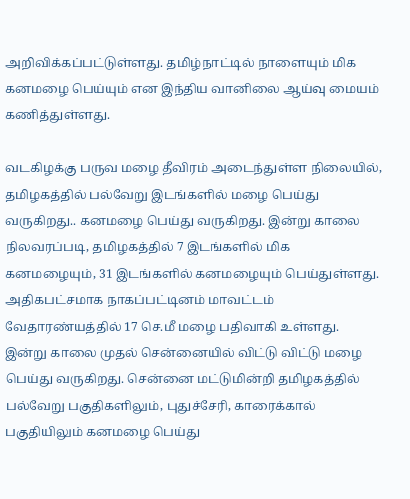அறிவிக்கப்பட்டுள்ளது. தமிழ்நாட்டில் நாளையும் மிக கனமழை பெய்யும் என இந்திய வானிலை ஆய்வு மையம் கணித்துள்ளது.

வடகிழக்கு பருவ மழை தீவிரம் அடைந்துள்ள நிலையில், தமிழகத்தில் பல்வேறு இடங்களில் மழை பெய்து வருகிறது.. கனமழை பெய்து வருகிறது. இன்று காலை நிலவரப்படி, தமிழகத்தில் 7 இடங்களில் மிக கனமழையும், 31 இடங்களில் கனமழையும் பெய்துள்ளது. அதிகபட்சமாக நாகப்பட்டினம் மாவட்டம் வேதாரண்யத்தில் 17 செ.மீ மழை பதிவாகி உள்ளது. இன்று காலை முதல் சென்னையில் விட்டு விட்டு மழை பெய்து வருகிறது. சென்னை மட்டுமின்றி தமிழகத்தில் பல்வேறு பகுதிகளிலும், புதுச்சேரி, காரைக்கால் பகுதியிலும் கனமழை பெய்து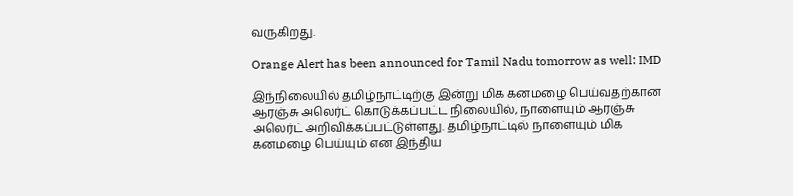வருகிறது.

Orange Alert has been announced for Tamil Nadu tomorrow as well: IMD

இந்நிலையில் தமிழ்நாட்டிற்கு இன்று மிக கனமழை பெய்வதற்கான ஆரஞ்சு அலெர்ட் கொடுக்கப்பட்ட நிலையில், நாளையும் ஆரஞ்சு அலெர்ட் அறிவிக்கப்பட்டுள்ளது. தமிழ்நாட்டில் நாளையும் மிக கனமழை பெய்யும் என இந்திய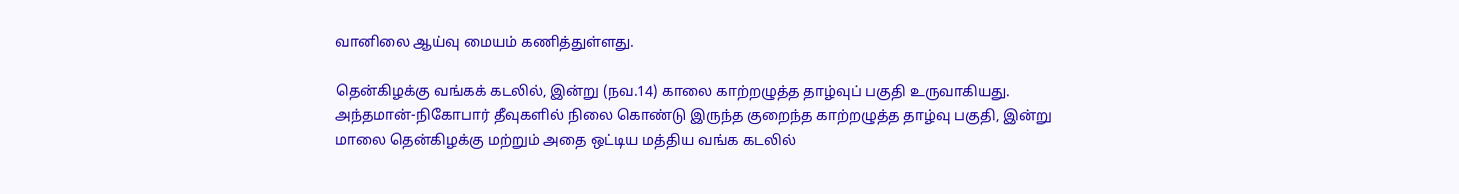வானிலை ஆய்வு மையம் கணித்துள்ளது.

தென்கிழக்கு வங்கக் கடலில், இன்று (நவ.14) காலை காற்றழுத்த தாழ்வுப் பகுதி உருவாகியது. அந்தமான்-நிகோபார் தீவுகளில் நிலை கொண்டு இருந்த குறைந்த காற்றழுத்த தாழ்வு பகுதி, இன்று மாலை தென்கிழக்கு மற்றும் அதை ஒட்டிய மத்திய வங்க கடலில்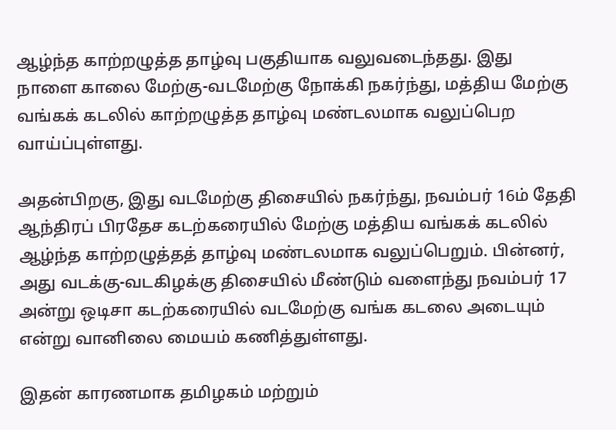ஆழ்ந்த காற்றழுத்த தாழ்வு பகுதியாக வலுவடைந்தது. இது நாளை காலை மேற்கு-வடமேற்கு நோக்கி நகர்ந்து, மத்திய மேற்கு வங்கக் கடலில் காற்றழுத்த தாழ்வு மண்டலமாக வலுப்பெற வாய்ப்புள்ளது.

அதன்பிறகு, இது வடமேற்கு திசையில் நகர்ந்து, நவம்பர் 16ம் தேதி ஆந்திரப் பிரதேச கடற்கரையில் மேற்கு மத்திய வங்கக் கடலில் ஆழ்ந்த காற்றழுத்தத் தாழ்வு மண்டலமாக வலுப்பெறும். பின்னர், அது வடக்கு-வடகிழக்கு திசையில் மீண்டும் வளைந்து நவம்பர் 17 அன்று ஒடிசா கடற்கரையில் வடமேற்கு வங்க கடலை அடையும் என்று வானிலை மையம் கணித்துள்ளது.

இதன் காரணமாக தமிழகம் மற்றும்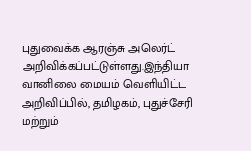புதுவைக்க ஆரஞ்சு அலெர்ட் அறிவிக்கப்பட்டுள்ளது.இந்தியா வானிலை மையம் வெளியிட்ட அறிவிப்பில், தமிழகம், புதுச்சேரி மற்றும்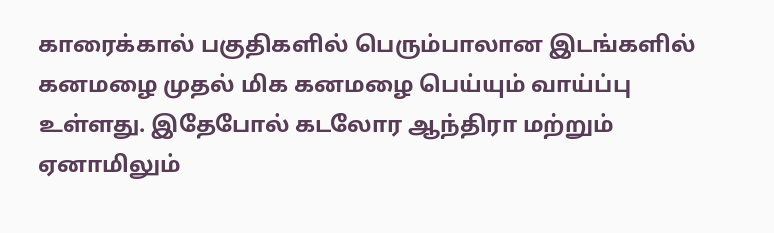காரைக்கால் பகுதிகளில் பெரும்பாலான இடங்களில் கனமழை முதல் மிக கனமழை பெய்யும் வாய்ப்பு உள்ளது. இதேபோல் கடலோர ஆந்திரா மற்றும் ஏனாமிலும்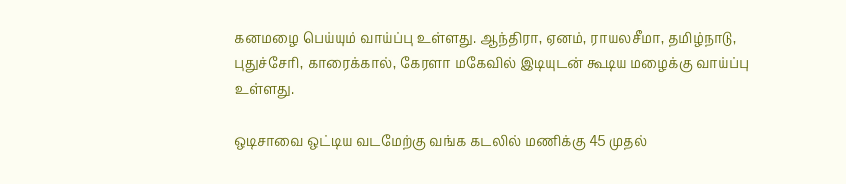கனமழை பெய்யும் வாய்ப்பு உள்ளது. ஆந்திரா, ஏனம், ராயலசீமா, தமிழ்நாடு, புதுச்சேரி, காரைக்கால், கேரளா மகேவில் இடியுடன் கூடிய மழைக்கு வாய்ப்பு உள்ளது.

ஒடிசாவை ஒட்டிய வடமேற்கு வங்க கடலில் மணிக்கு 45 முதல்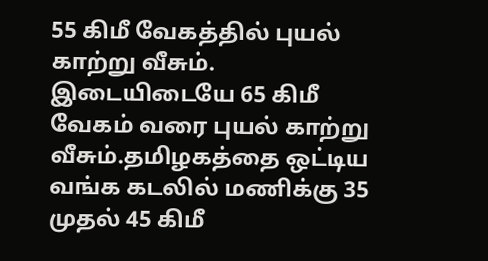55 கிமீ வேகத்தில் புயல் காற்று வீசும். இடையிடையே 65 கிமீ வேகம் வரை புயல் காற்று வீசும்.தமிழகத்தை ஒட்டிய வங்க கடலில் மணிக்கு 35 முதல் 45 கிமீ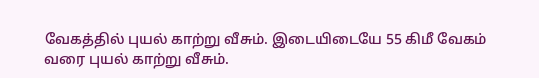வேகத்தில் புயல் காற்று வீசும். இடையிடையே 55 கிமீ வேகம் வரை புயல் காற்று வீசும்.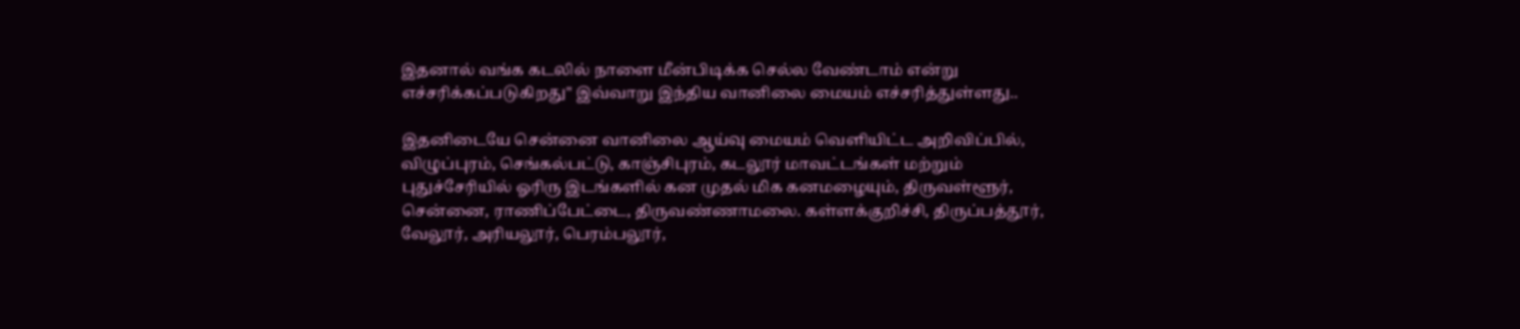இதனால் வங்க கடலில் நாளை மீன்பிடிக்க செல்ல வேண்டாம் என்று எச்சரிக்கப்படுகிறது" இவ்வாறு இந்திய வானிலை மையம் எச்சரித்துள்ளது..

இதனிடையே சென்னை வானிலை ஆய்வு மையம் வெளியிட்ட அறிவிப்பில், விழுப்புரம், செங்கல்பட்டு, காஞ்சிபுரம், கடலூர் மாவட்டங்கள் மற்றும் புதுச்சேரியில் ஓரிரு இடங்களில் கன முதல் மிக கனமழையும், திருவள்ளூர், சென்னை, ராணிப்பேட்டை, திருவண்ணாமலை. கள்ளக்குறிச்சி, திருப்பத்தூர், வேலூர், அரியலூர், பெரம்பலூர்,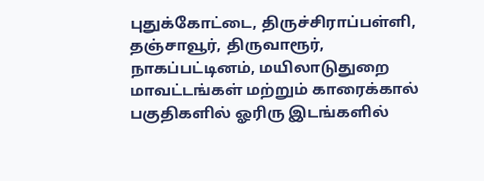புதுக்கோட்டை, திருச்சிராப்பள்ளி, தஞ்சாவூர், திருவாரூர், நாகப்பட்டினம், மயிலாடுதுறை மாவட்டங்கள் மற்றும் காரைக்கால் பகுதிகளில் ஓரிரு இடங்களில்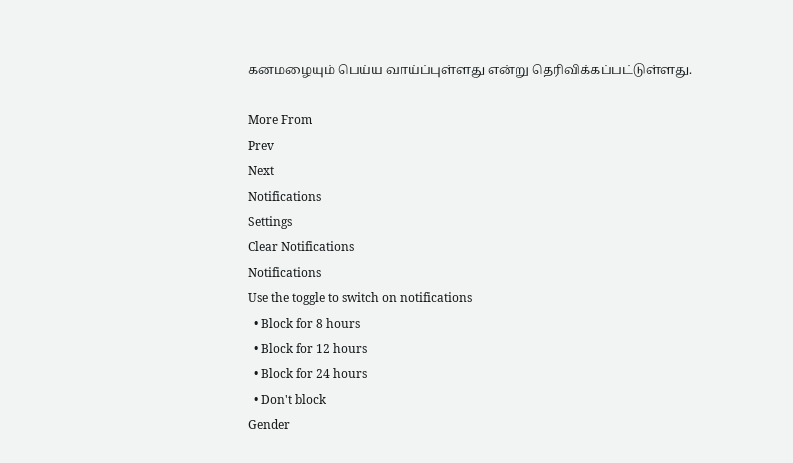கனமழையும் பெய்ய வாய்ப்புள்ளது என்று தெரிவிக்கப்பட்டுள்ளது.

More From
Prev
Next
Notifications
Settings
Clear Notifications
Notifications
Use the toggle to switch on notifications
  • Block for 8 hours
  • Block for 12 hours
  • Block for 24 hours
  • Don't block
Gender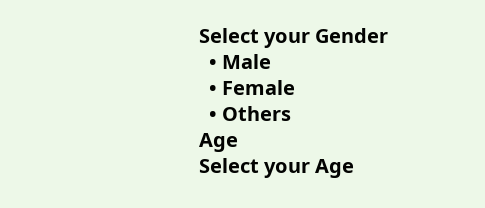Select your Gender
  • Male
  • Female
  • Others
Age
Select your Age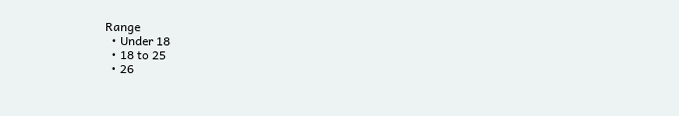Range
  • Under 18
  • 18 to 25
  • 26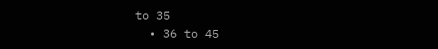to 35
  • 36 to 45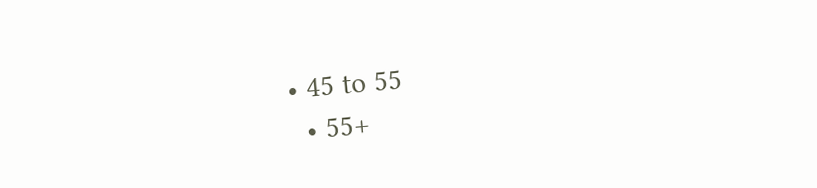• 45 to 55
  • 55+